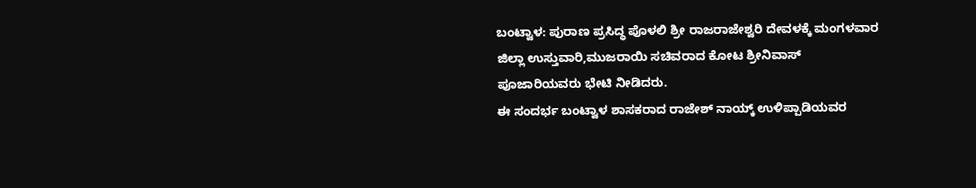ಬಂಟ್ವಾಳ: ಪುರಾಣ ಪ್ರಸಿದ್ಧ ಪೊಳಲಿ ಶ್ರೀ ರಾಜರಾಜೇಶ್ವರಿ ದೇವಳಕ್ಕೆ ಮಂಗಳವಾರ ಜಿಲ್ಲಾ ಉಸ್ತುವಾರಿ,ಮುಜರಾಯಿ ಸಚಿವರಾದ ಕೋಟ ಶ್ರೀನಿವಾಸ್ ಪೂಜಾರಿಯವರು ಭೇಟಿ ನೀಡಿದರು.
ಈ ಸಂದರ್ಭ ಬಂಟ್ವಾಳ ಶಾಸಕರಾದ ರಾಜೇಶ್ ನಾಯ್ಕ್ ಉಳಿಪ್ಪಾಡಿಯವರ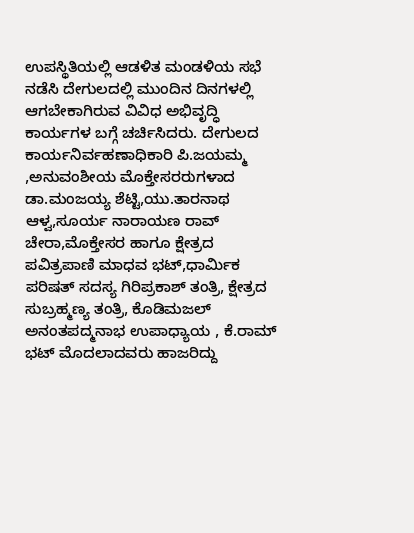ಉಪಸ್ಥಿತಿಯಲ್ಲಿ ಆಡಳಿತ ಮಂಡಳಿಯ ಸಭೆ ನಡೆಸಿ ದೇಗುಲದಲ್ಲಿ ಮುಂದಿನ ದಿನಗಳಲ್ಲಿ ಆಗಬೇಕಾಗಿರುವ ವಿವಿಧ ಅಭಿವೃದ್ಧಿ ಕಾರ್ಯಗಳ ಬಗ್ಗೆ ಚರ್ಚಿಸಿದರು. ದೇಗುಲದ ಕಾರ್ಯನಿರ್ವಹಣಾಧಿಕಾರಿ ಪಿ.ಜಯಮ್ಮ ,ಅನುವಂಶೀಯ ಮೊಕ್ತೇಸರರುಗಳಾದ ಡಾ.ಮಂಜಯ್ಯ ಶೆಟ್ಟಿ,ಯು.ತಾರನಾಥ ಆಳ್ವ,ಸೂರ್ಯ ನಾರಾಯಣ ರಾವ್ ಚೇರಾ,ಮೊಕ್ತೇಸರ ಹಾಗೂ ಕ್ಷೇತ್ರದ ಪವಿತ್ರಪಾಣಿ ಮಾಧವ ಭಟ್,ಧಾರ್ಮಿಕ ಪರಿಷತ್ ಸದಸ್ಯ ಗಿರಿಪ್ರಕಾಶ್ ತಂತ್ರಿ, ಕ್ಷೇತ್ರದ ಸುಬ್ರಹ್ಮಣ್ಯ ತಂತ್ರಿ, ಕೊಡಿಮಜಲ್ ಅನಂತಪದ್ಮನಾಭ ಉಪಾಧ್ಯಾಯ , ಕೆ.ರಾಮ್ ಭಟ್ ಮೊದಲಾದವರು ಹಾಜರಿದ್ದು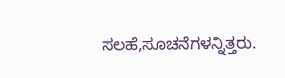ಸಲಹೆ,ಸೂಚನೆಗಳನ್ನಿತ್ತರು.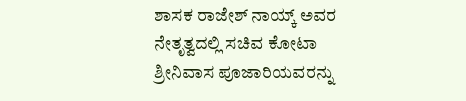ಶಾಸಕ ರಾಜೇಶ್ ನಾಯ್ಕ್ ಅವರ ನೇತೃತ್ವದಲ್ಲಿ ಸಚಿವ ಕೋಟಾ ಶ್ರೀನಿವಾಸ ಪೂಜಾರಿಯವರನ್ನು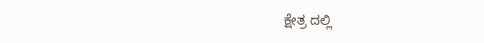ಕ್ಷೇತ್ರ ದಲ್ಲಿ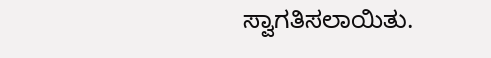ಸ್ವಾಗತಿಸಲಾಯಿತು.